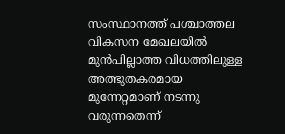സംസ്ഥാനത്ത് പശ്ചാത്തല വികസന മേഖലയിൽ മുൻപില്ലാത്ത വിധത്തിലുള്ള അത്ഭുതകരമായ മുന്നേറ്റമാണ് നടന്നു വരുന്നതെന്ന്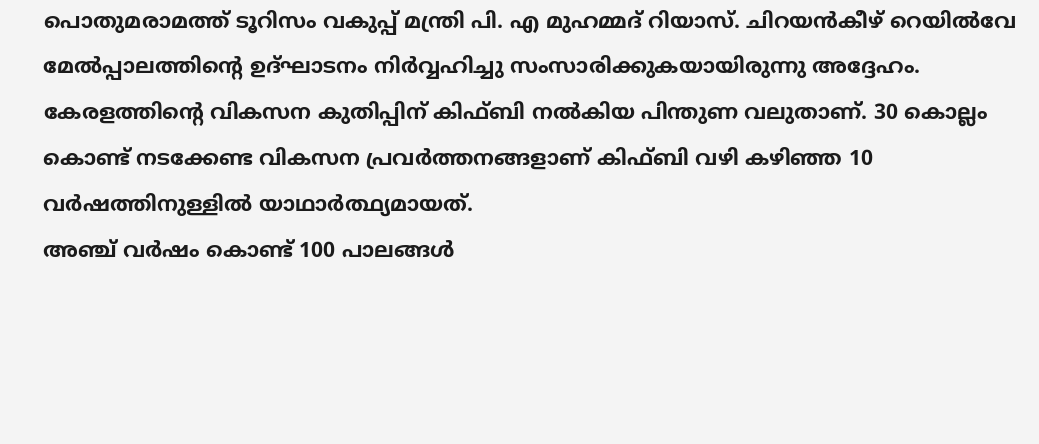പൊതുമരാമത്ത് ടൂറിസം വകുപ്പ് മന്ത്രി പി. എ മുഹമ്മദ് റിയാസ്. ചിറയൻകീഴ് റെയിൽവേ മേൽപ്പാലത്തിന്റെ ഉദ്ഘാടനം നിർവ്വഹിച്ചു സംസാരിക്കുകയായിരുന്നു അദ്ദേഹം.
കേരളത്തിന്റെ വികസന കുതിപ്പിന് കിഫ്ബി നൽകിയ പിന്തുണ വലുതാണ്. 30 കൊല്ലം കൊണ്ട് നടക്കേണ്ട വികസന പ്രവർത്തനങ്ങളാണ് കിഫ്ബി വഴി കഴിഞ്ഞ 10 വർഷത്തിനുള്ളിൽ യാഥാർത്ഥ്യമായത്.
അഞ്ച് വർഷം കൊണ്ട് 100 പാലങ്ങൾ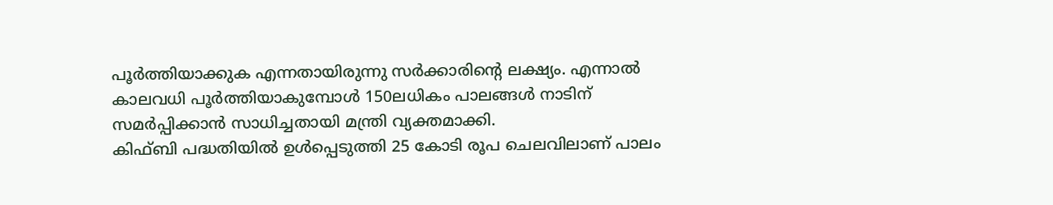പൂർത്തിയാക്കുക എന്നതായിരുന്നു സർക്കാരിന്റെ ലക്ഷ്യം. എന്നാൽ കാലവധി പൂർത്തിയാകുമ്പോൾ 150ലധികം പാലങ്ങൾ നാടിന് സമർപ്പിക്കാൻ സാധിച്ചതായി മന്ത്രി വ്യക്തമാക്കി.
കിഫ്ബി പദ്ധതിയിൽ ഉൾപ്പെടുത്തി 25 കോടി രൂപ ചെലവിലാണ് പാലം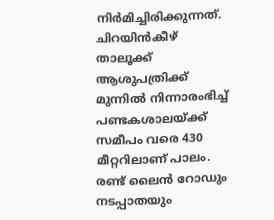നിർമിച്ചിരിക്കുന്നത്. ചിറയിൻകീഴ് താലൂക്ക് ആശുപത്രിക്ക് മുന്നിൽ നിന്നാരംഭിച്ച് പണ്ടകശാലയ്ക്ക് സമീപം വരെ 430 മീറ്ററിലാണ് പാലം. രണ്ട് ലൈൻ റോഡും നടപ്പാതയും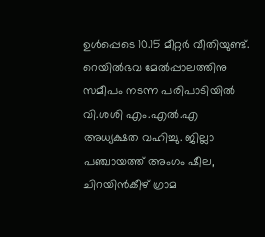ഉൾപ്പെടെ 10.15 മീറ്റർ വീതിയുണ്ട്.
റെയിൽഭവ മേൽപ്പാലത്തിനു സമീപം നടന്ന പരിപാടിയിൽ വി.ശശി എം.എൽ.എ അധ്യക്ഷത വഹിച്ചു. ജില്ലാ പഞ്ചായത്ത് അംഗം ഷീല, ചിറയിൻകീഴ് ഗ്രാമ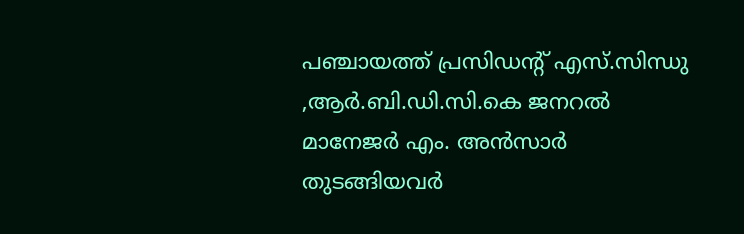പഞ്ചായത്ത് പ്രസിഡന്റ് എസ്.സിന്ധു ,ആർ.ബി.ഡി.സി.കെ ജനറൽ മാനേജർ എം. അൻസാർ തുടങ്ങിയവർ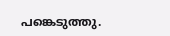പങ്കെടുത്തു.